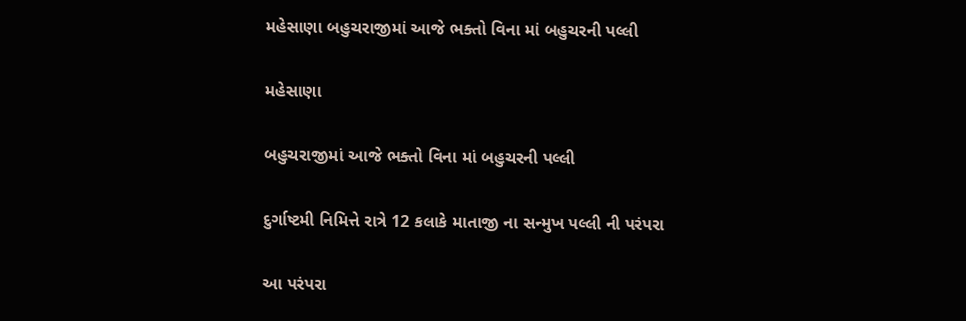મહેસાણા બહુચરાજીમાં આજે ભક્તો વિના માં બહુચરની પલ્લી

મહેસાણા

બહુચરાજીમાં આજે ભક્તો વિના માં બહુચરની પલ્લી

દુર્ગાષ્ટમી નિમિત્તે રાત્રે 12 કલાકે માતાજી ના સન્મુખ પલ્લી ની પરંપરા

આ પરંપરા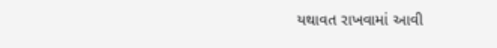યથાવત રાખવામાં આવી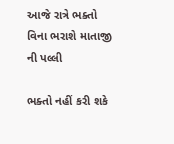આજે રાત્રે ભક્તો વિના ભરાશે માતાજી ની પલ્લી

ભક્તો નહીં કરી શકે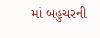માં બહુચરની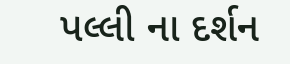પલ્લી ના દર્શન